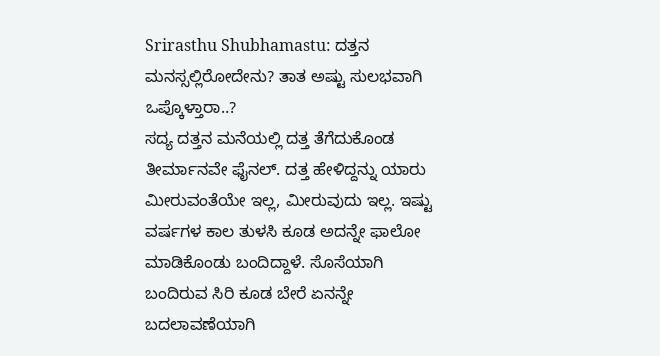Srirasthu Shubhamastu: ದತ್ತನ ಮನಸ್ಸಲ್ಲಿರೋದೇನು? ತಾತ ಅಷ್ಟು ಸುಲಭವಾಗಿ ಒಪ್ಕೊಳ್ತಾರಾ..?
ಸದ್ಯ ದತ್ತನ ಮನೆಯಲ್ಲಿ ದತ್ತ ತೆಗೆದುಕೊಂಡ ತೀರ್ಮಾನವೇ ಫೈನಲ್. ದತ್ತ ಹೇಳಿದ್ದನ್ನು ಯಾರು ಮೀರುವಂತೆಯೇ ಇಲ್ಲ, ಮೀರುವುದು ಇಲ್ಲ. ಇಷ್ಟು ವರ್ಷಗಳ ಕಾಲ ತುಳಸಿ ಕೂಡ ಅದನ್ನೇ ಫಾಲೋ ಮಾಡಿಕೊಂಡು ಬಂದಿದ್ದಾಳೆ. ಸೊಸೆಯಾಗಿ ಬಂದಿರುವ ಸಿರಿ ಕೂಡ ಬೇರೆ ಏನನ್ನೇ ಬದಲಾವಣೆಯಾಗಿ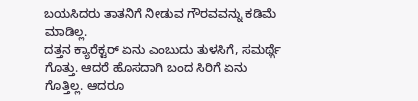ಬಯಸಿದರು ತಾತನಿಗೆ ನೀಡುವ ಗೌರವವನ್ನು ಕಡಿಮೆ ಮಾಡಿಲ್ಲ.
ದತ್ತನ ಕ್ಯಾರೆಕ್ಟರ್ ಏನು ಎಂಬುದು ತುಳಸಿಗೆ, ಸಮರ್ಥ್ಗೆ ಗೊತ್ತು. ಆದರೆ ಹೊಸದಾಗಿ ಬಂದ ಸಿರಿಗೆ ಏನು ಗೊತ್ತಿಲ್ಲ. ಆದರೂ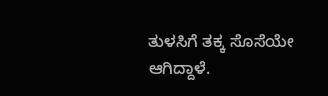ತುಳಸಿಗೆ ತಕ್ಕ ಸೊಸೆಯೇ ಆಗಿದ್ದಾಳೆ.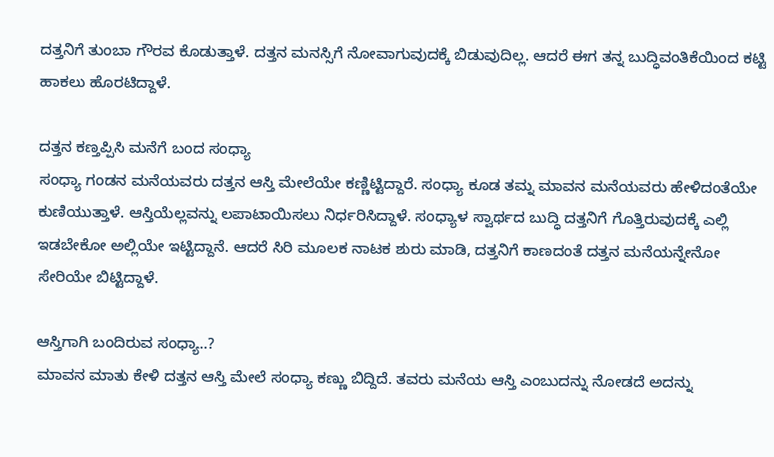ದತ್ತನಿಗೆ ತುಂಬಾ ಗೌರವ ಕೊಡುತ್ತಾಳೆ. ದತ್ತನ ಮನಸ್ಸಿಗೆ ನೋವಾಗುವುದಕ್ಕೆ ಬಿಡುವುದಿಲ್ಲ. ಆದರೆ ಈಗ ತನ್ನ ಬುದ್ಧಿವಂತಿಕೆಯಿಂದ ಕಟ್ಟಿ ಹಾಕಲು ಹೊರಟಿದ್ದಾಳೆ.

ದತ್ತನ ಕಣ್ತಪ್ಪಿಸಿ ಮನೆಗೆ ಬಂದ ಸಂಧ್ಯಾ
ಸಂಧ್ಯಾ ಗಂಡನ ಮನೆಯವರು ದತ್ತನ ಆಸ್ತಿ ಮೇಲೆಯೇ ಕಣ್ಣಿಟ್ಟಿದ್ದಾರೆ. ಸಂಧ್ಯಾ ಕೂಡ ತಮ್ನ ಮಾವನ ಮನೆಯವರು ಹೇಳಿದಂತೆಯೇ ಕುಣಿಯುತ್ತಾಳೆ. ಆಸ್ತಿಯೆಲ್ಲವನ್ನು ಲಪಾಟಾಯಿಸಲು ನಿರ್ಧರಿಸಿದ್ದಾಳೆ. ಸಂಧ್ಯಾಳ ಸ್ವಾರ್ಥದ ಬುದ್ಧಿ ದತ್ತನಿಗೆ ಗೊತ್ತಿರುವುದಕ್ಕೆ ಎಲ್ಲಿ ಇಡಬೇಕೋ ಅಲ್ಲಿಯೇ ಇಟ್ಟಿದ್ದಾನೆ. ಆದರೆ ಸಿರಿ ಮೂಲಕ ನಾಟಕ ಶುರು ಮಾಡಿ, ದತ್ತನಿಗೆ ಕಾಣದಂತೆ ದತ್ತನ ಮನೆಯನ್ನೇನೋ ಸೇರಿಯೇ ಬಿಟ್ಟಿದ್ದಾಳೆ.

ಆಸ್ತಿಗಾಗಿ ಬಂದಿರುವ ಸಂಧ್ಯಾ..?
ಮಾವನ ಮಾತು ಕೇಳಿ ದತ್ತನ ಆಸ್ತಿ ಮೇಲೆ ಸಂಧ್ಯಾ ಕಣ್ಣು ಬಿದ್ದಿದೆ. ತವರು ಮನೆಯ ಆಸ್ತಿ ಎಂಬುದನ್ನು ನೋಡದೆ ಅದನ್ನು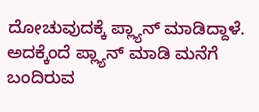ದೋಚುವುದಕ್ಕೆ ಪ್ಲ್ಯಾನ್ ಮಾಡಿದ್ದಾಳೆ. ಅದಕ್ಕೆಂದೆ ಪ್ಲ್ಯಾನ್ ಮಾಡಿ ಮನೆಗೆ ಬಂದಿರುವ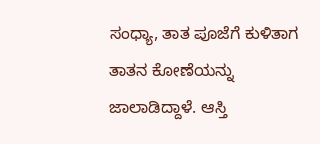ಸಂಧ್ಯಾ, ತಾತ ಪೂಜೆಗೆ ಕುಳಿತಾಗ ತಾತನ ಕೋಣೆಯನ್ನು ಜಾಲಾಡಿದ್ದಾಳೆ. ಆಸ್ತಿ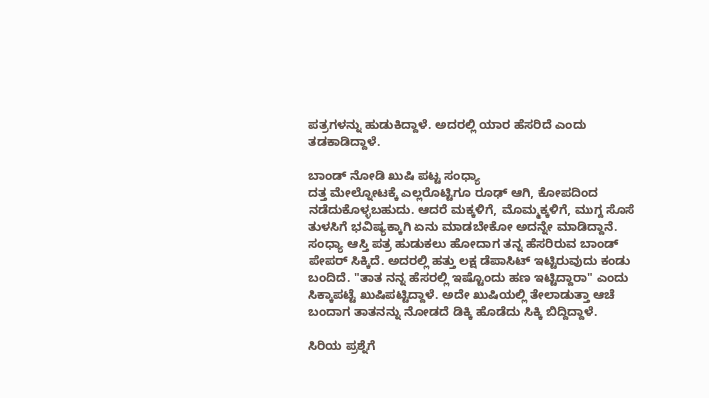ಪತ್ರಗಳನ್ನು ಹುಡುಕಿದ್ದಾಳೆ. ಅದರಲ್ಲಿ ಯಾರ ಹೆಸರಿದೆ ಎಂದು ತಡಕಾಡಿದ್ದಾಳೆ.

ಬಾಂಡ್ ನೋಡಿ ಖುಷಿ ಪಟ್ಟ ಸಂಧ್ಯಾ
ದತ್ತ ಮೇಲ್ನೋಟಕ್ಕೆ ಎಲ್ಲರೊಟ್ಟಿಗೂ ರೂಢ್ ಆಗಿ, ಕೋಪದಿಂದ ನಡೆದುಕೊಳ್ಳಬಹುದು. ಆದರೆ ಮಕ್ಕಳಿಗೆ, ಮೊಮ್ಮಕ್ಕಳಿಗೆ, ಮುಗ್ದ ಸೊಸೆ ತುಳಸಿಗೆ ಭವಿಷ್ಯಕ್ಕಾಗಿ ಏನು ಮಾಡಬೇಕೋ ಅದನ್ನೇ ಮಾಡಿದ್ದಾನೆ. ಸಂಧ್ಯಾ ಆಸ್ತಿ ಪತ್ರ ಹುಡುಕಲು ಹೋದಾಗ ತನ್ನ ಹೆಸರಿರುವ ಬಾಂಡ್ ಪೇಪರ್ ಸಿಕ್ಕಿದೆ. ಅದರಲ್ಲಿ ಹತ್ತು ಲಕ್ಷ ಡೆಪಾಸಿಟ್ ಇಟ್ಟಿರುವುದು ಕಂಡು ಬಂದಿದೆ. "ತಾತ ನನ್ನ ಹೆಸರಲ್ಲಿ ಇಷ್ಟೊಂದು ಹಣ ಇಟ್ಟಿದ್ದಾರಾ" ಎಂದು ಸಿಕ್ಕಾಪಟ್ಟೆ ಖುಷಿಪಟ್ಟಿದ್ದಾಳೆ. ಅದೇ ಖುಷಿಯಲ್ಲಿ ತೇಲಾಡುತ್ತಾ ಆಚೆ ಬಂದಾಗ ತಾತನನ್ನು ನೋಡದೆ ಡಿಕ್ಕಿ ಹೊಡೆದು ಸಿಕ್ಕಿ ಬಿದ್ದಿದ್ದಾಳೆ.

ಸಿರಿಯ ಪ್ರಶ್ನೆಗೆ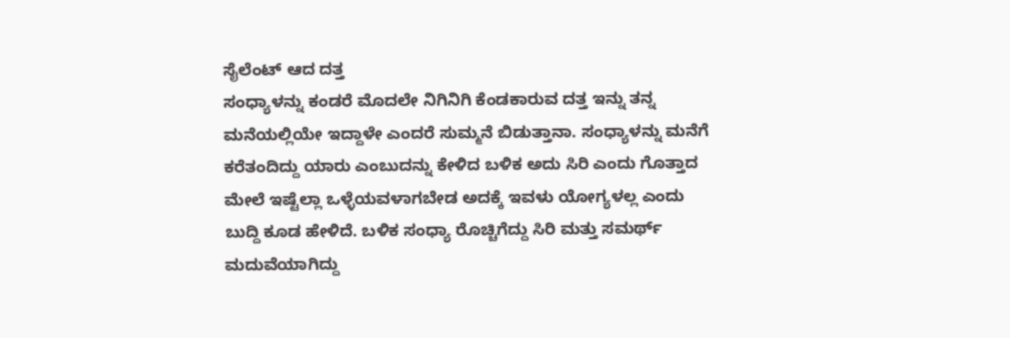ಸೈಲೆಂಟ್ ಆದ ದತ್ತ
ಸಂಧ್ಯಾಳನ್ನು ಕಂಡರೆ ಮೊದಲೇ ನಿಗಿನಿಗಿ ಕೆಂಡಕಾರುವ ದತ್ತ ಇನ್ನು ತನ್ನ ಮನೆಯಲ್ಲಿಯೇ ಇದ್ದಾಳೇ ಎಂದರೆ ಸುಮ್ಮನೆ ಬಿಡುತ್ತಾನಾ. ಸಂಧ್ಯಾಳನ್ನು ಮನೆಗೆ ಕರೆತಂದಿದ್ದು ಯಾರು ಎಂಬುದನ್ನು ಕೇಳಿದ ಬಳಿಕ ಅದು ಸಿರಿ ಎಂದು ಗೊತ್ತಾದ ಮೇಲೆ ಇಷ್ಟೆಲ್ಲಾ ಒಳ್ಳೆಯವಳಾಗಬೇಡ ಅದಕ್ಕೆ ಇವಳು ಯೋಗ್ಯಳಲ್ಲ ಎಂದು ಬುದ್ದಿ ಕೂಡ ಹೇಳಿದೆ. ಬಳಿಕ ಸಂಧ್ಯಾ ರೊಚ್ಚಿಗೆದ್ದು ಸಿರಿ ಮತ್ತು ಸಮರ್ಥ್ ಮದುವೆಯಾಗಿದ್ದು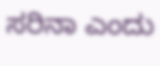ಸರಿನಾ ಎಂದು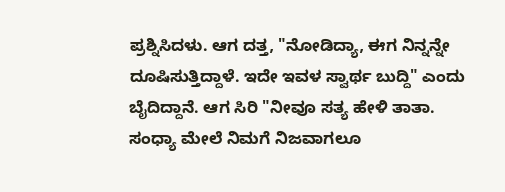ಪ್ರಶ್ನಿಸಿದಳು. ಆಗ ದತ್ತ, "ನೋಡಿದ್ಯಾ, ಈಗ ನಿನ್ನನ್ನೇ ದೂಷಿಸುತ್ತಿದ್ದಾಳೆ. ಇದೇ ಇವಳ ಸ್ವಾರ್ಥ ಬುದ್ದಿ" ಎಂದು ಬೈದಿದ್ದಾನೆ. ಆಗ ಸಿರಿ "ನೀವೂ ಸತ್ಯ ಹೇಳಿ ತಾತಾ. ಸಂಧ್ಯಾ ಮೇಲೆ ನಿಮಗೆ ನಿಜವಾಗಲೂ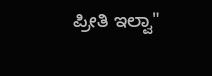ಪ್ರೀತಿ ಇಲ್ವಾ"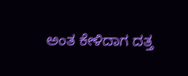ಅಂತ ಕೇಳಿದಾಗ ದತ್ತ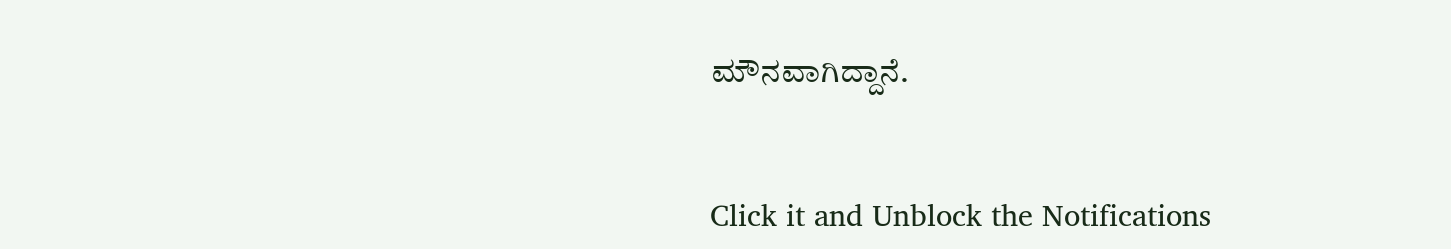ಮೌನವಾಗಿದ್ದಾನೆ.


Click it and Unblock the Notifications